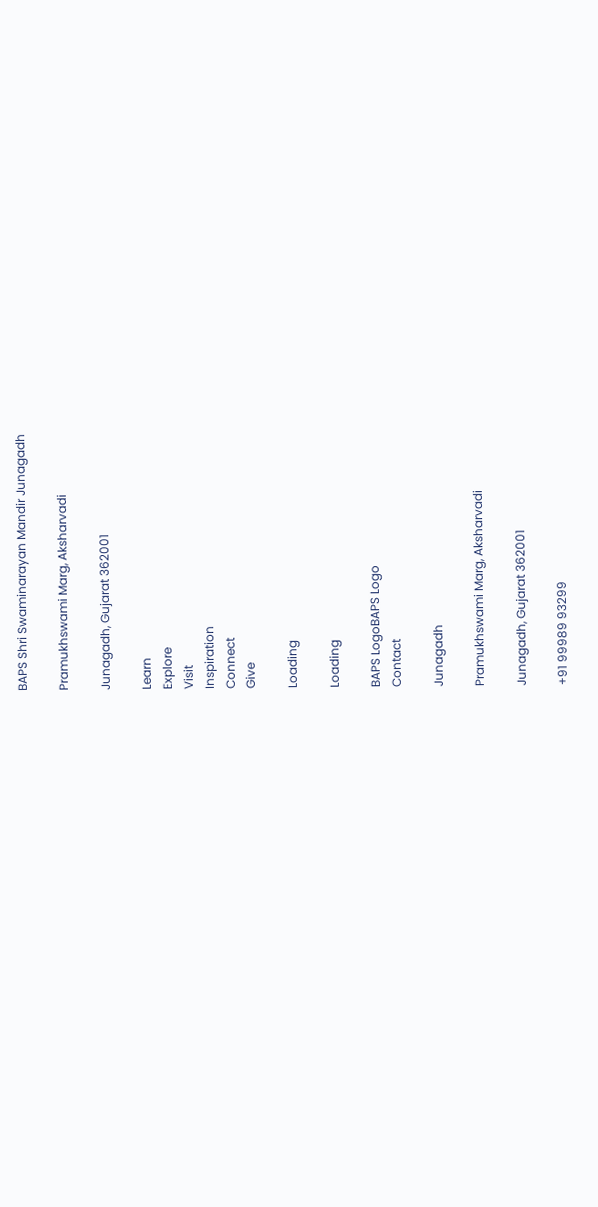BAPS Shri Swaminarayan Mandir Junagadh

Pramukhswami Marg, Aksharvadi

Junagadh, Gujarat 362001

Learn
Explore
Visit
Inspiration
Connect
Give

Loading

Loading

BAPS LogoBAPS Logo
Contact

Junagadh

Pramukhswami Marg, Aksharvadi

Junagadh, Gujarat 362001

+91 99989 93299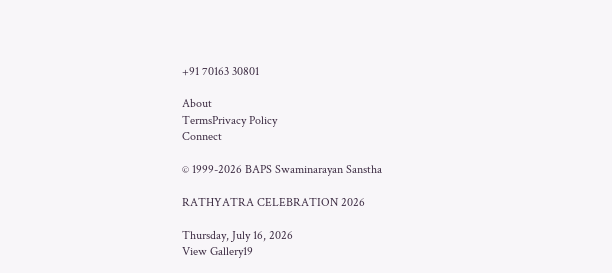+91 70163 30801

About
TermsPrivacy Policy
Connect

© 1999-2026 BAPS Swaminarayan Sanstha

RATHYATRA CELEBRATION 2026

Thursday, July 16, 2026
View Gallery19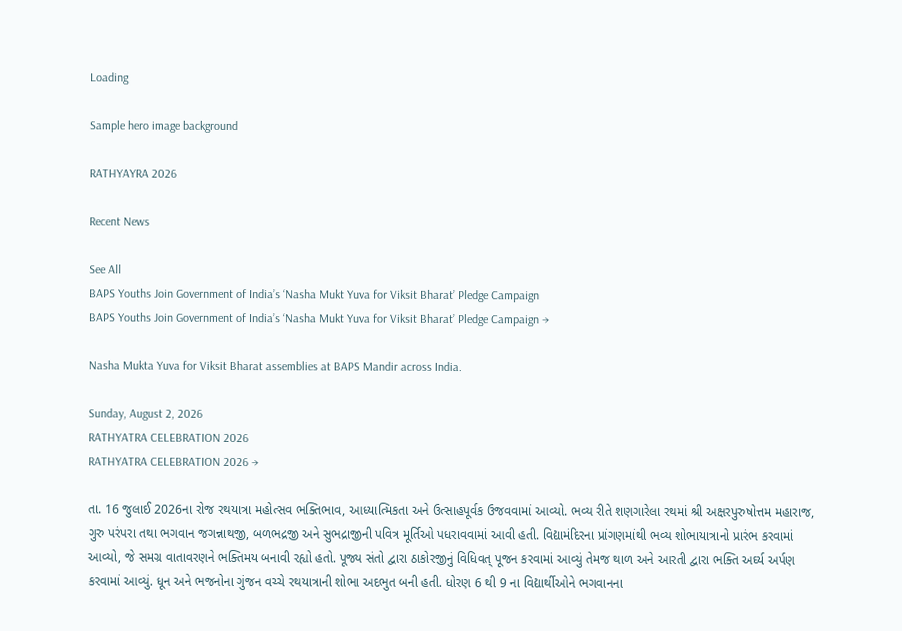Loading

Sample hero image background

RATHYAYRA 2026

Recent News

See All
BAPS Youths Join Government of India’s ‘Nasha Mukt Yuva for Viksit Bharat’ Pledge Campaign
BAPS Youths Join Government of India’s ‘Nasha Mukt Yuva for Viksit Bharat’ Pledge Campaign →

Nasha Mukta Yuva for Viksit Bharat assemblies at BAPS Mandir across India.

Sunday, August 2, 2026
RATHYATRA CELEBRATION 2026
RATHYATRA CELEBRATION 2026 →

તા. 16 જુલાઈ 2026ના રોજ રથયાત્રા મહોત્સવ ભક્તિભાવ, આધ્યાત્મિકતા અને ઉત્સાહપૂર્વક ઉજવવામાં આવ્યો. ભવ્ય રીતે શણગારેલા રથમાં શ્રી અક્ષરપુરુષોત્તમ મહારાજ, ગુરુ પરંપરા તથા ભગવાન જગન્નાથજી, બળભદ્રજી અને સુભદ્રાજીની પવિત્ર મૂર્તિઓ પધરાવવામાં આવી હતી. વિદ્યામંદિરના પ્રાંગણમાંથી ભવ્ય શોભાયાત્રાનો પ્રારંભ કરવામાં આવ્યો, જે સમગ્ર વાતાવરણને ભક્તિમય બનાવી રહ્યો હતો. પૂજ્ય સંતો દ્વારા ઠાકોરજીનું વિધિવત્ પૂજન કરવામાં આવ્યું તેમજ થાળ અને આરતી દ્વારા ભક્તિ અર્ઘ્ય અર્પણ કરવામાં આવ્યું. ધૂન અને ભજનોના ગુંજન વચ્ચે રથયાત્રાની શોભા અદભુત બની હતી. ધોરણ 6 થી 9 ના વિદ્યાર્થીઓને ભગવાનના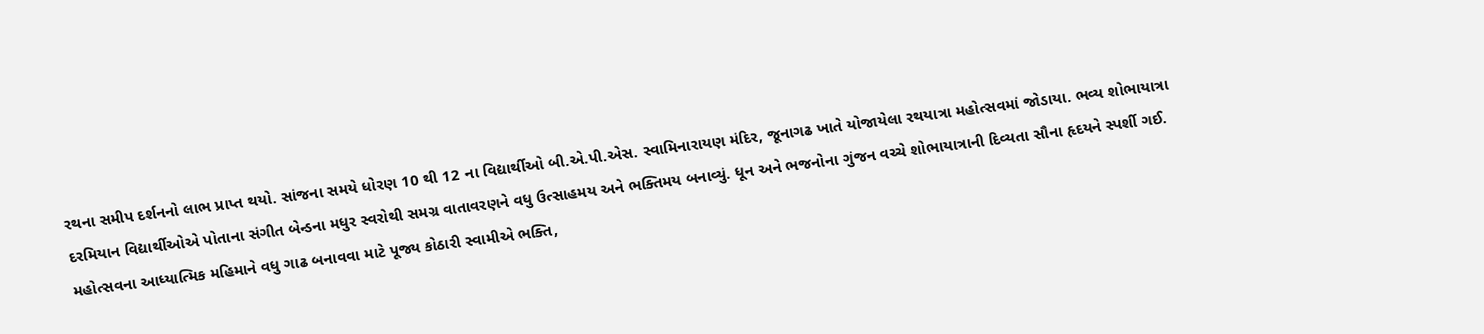રથના સમીપ દર્શનનો લાભ પ્રાપ્ત થયો. સાંજના સમયે ધોરણ 10 થી 12 ના વિદ્યાર્થીઓ બી.એ.પી.એસ. સ્વામિનારાયણ મંદિર, જૂનાગઢ ખાતે યોજાયેલા રથયાત્રા મહોત્સવમાં જોડાયા. ભવ્ય શોભાયાત્રા દરમિયાન વિદ્યાર્થીઓએ પોતાના સંગીત બેન્ડના મધુર સ્વરોથી સમગ્ર વાતાવરણને વધુ ઉત્સાહમય અને ભક્તિમય બનાવ્યું. ધૂન અને ભજનોના ગુંજન વચ્ચે શોભાયાત્રાની દિવ્યતા સૌના હૃદયને સ્પર્શી ગઈ. મહોત્સવના આધ્યાત્મિક મહિમાને વધુ ગાઢ બનાવવા માટે પૂજ્ય કોઠારી સ્વામીએ ભક્તિ,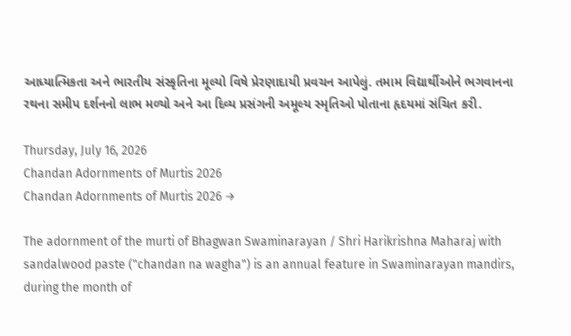આધ્યાત્મિકતા અને ભારતીય સંસ્કૃતિના મૂલ્યો વિષે પ્રેરણાદાયી પ્રવચન આપેલું. તમામ વિદ્યાર્થીઓને ભગવાનના રથના સમીપ દર્શનનો લાભ મળ્યો અને આ દિવ્ય પ્રસંગની અમૂલ્ય સ્મૃતિઓ પોતાના હૃદયમાં સંચિત કરી.

Thursday, July 16, 2026
Chandan Adornments of Murtis 2026
Chandan Adornments of Murtis 2026 →

The adornment of the murti of Bhagwan Swaminarayan / Shri Harikrishna Maharaj with sandalwood paste ("chandan na wagha") is an annual feature in Swaminarayan mandirs, during the month of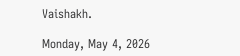Vaishakh.

Monday, May 4, 2026